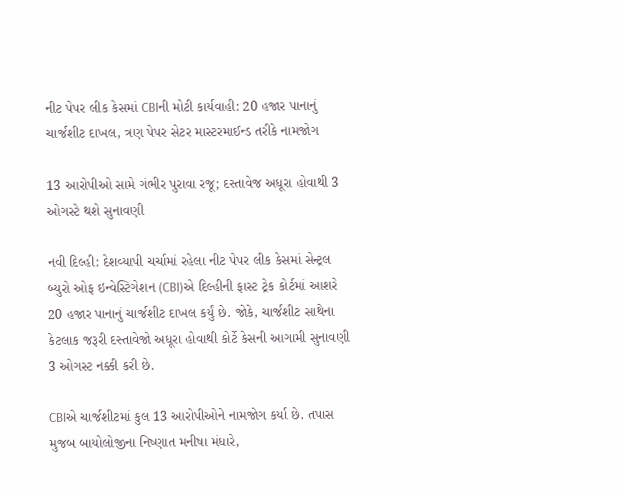નીટ પેપર લીક કેસમાં CBIની મોટી કાર્યવાહી: 20 હજાર પાનાનું ચાર્જશીટ દાખલ, ત્રણ પેપર સેટર માસ્ટરમાઈન્ડ તરીકે નામજોગ

13 આરોપીઓ સામે ગંભીર પુરાવા રજૂ; દસ્તાવેજ અધૂરા હોવાથી 3 ઓગસ્ટે થશે સુનાવણી

નવી દિલ્હી: દેશવ્યાપી ચર્ચામાં રહેલા નીટ પેપર લીક કેસમાં સેન્ટ્રલ બ્યુરો ઓફ ઇન્વેસ્ટિગેશન (CBI)એ દિલ્હીની ફાસ્ટ ટ્રેક કોર્ટમાં આશરે 20 હજાર પાનાનું ચાર્જશીટ દાખલ કર્યું છે. જોકે, ચાર્જશીટ સાથેના કેટલાક જરૂરી દસ્તાવેજો અધૂરા હોવાથી કોર્ટે કેસની આગામી સુનાવણી 3 ઓગસ્ટ નક્કી કરી છે.

CBIએ ચાર્જશીટમાં કુલ 13 આરોપીઓને નામજોગ કર્યા છે. તપાસ મુજબ બાયોલોજીના નિષ્ણાત મનીષા મંધારે,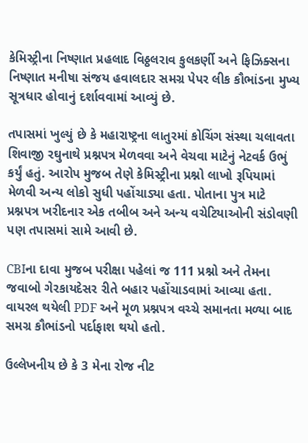કેમિસ્ટ્રીના નિષ્ણાત પ્રહલાદ વિઠ્ઠલરાવ કુલકર્ણી અને ફિઝિક્સના નિષ્ણાત મનીષા સંજય હવાલદાર સમગ્ર પેપર લીક કૌભાંડના મુખ્ય સૂત્રધાર હોવાનું દર્શાવવામાં આવ્યું છે.

તપાસમાં ખુલ્યું છે કે મહારાષ્ટ્રના લાતુરમાં કોચિંગ સંસ્થા ચલાવતા શિવાજી રઘુનાથે પ્રશ્નપત્ર મેળવવા અને વેચવા માટેનું નેટવર્ક ઉભું કર્યું હતું. આરોપ મુજબ તેણે કેમિસ્ટ્રીના પ્રશ્નો લાખો રૂપિયામાં મેળવી અન્ય લોકો સુધી પહોંચાડ્યા હતા. પોતાના પુત્ર માટે પ્રશ્નપત્ર ખરીદનાર એક તબીબ અને અન્ય વચેટિયાઓની સંડોવણી પણ તપાસમાં સામે આવી છે.

CBIના દાવા મુજબ પરીક્ષા પહેલાં જ 111 પ્રશ્નો અને તેમના જવાબો ગેરકાયદેસર રીતે બહાર પહોંચાડવામાં આવ્યા હતા. વાયરલ થયેલી PDF અને મૂળ પ્રશ્નપત્ર વચ્ચે સમાનતા મળ્યા બાદ સમગ્ર કૌભાંડનો પર્દાફાશ થયો હતો.

ઉલ્લેખનીય છે કે 3 મેના રોજ નીટ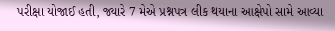પરીક્ષા યોજાઈ હતી, જ્યારે 7 મેએ પ્રશ્નપત્ર લીક થયાના આક્ષેપો સામે આવ્યા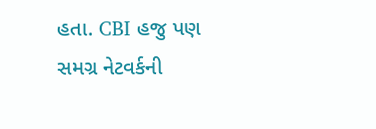હતા. CBI હજુ પણ સમગ્ર નેટવર્કની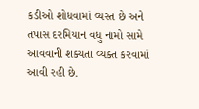કડીઓ શોધવામાં વ્યસ્ત છે અને તપાસ દરમિયાન વધુ નામો સામે આવવાની શક્યતા વ્યક્ત કરવામાં આવી રહી છે.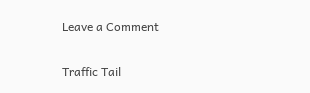Leave a Comment

Traffic Tail